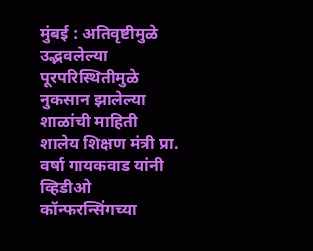मुंबई : अतिवृष्टीमुळे उद्भवलेल्या पूरपरिस्थितीमुळे नुकसान झालेल्या शाळांची माहिती शालेय शिक्षण मंत्री प्रा. वर्षा गायकवाड यांनी व्हिडीओ कॉन्फरन्सिंगच्या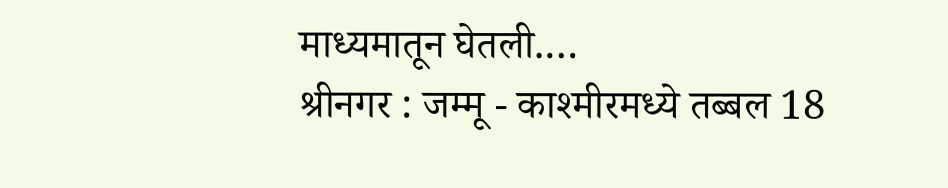माध्यमातून घेतली.…
श्रीनगर : जम्मू - काश्मीरमध्ये तब्बल 18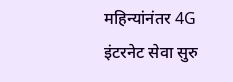महिन्यांनंतर 4G इंटरनेट सेवा सुरु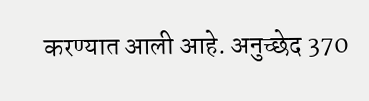करण्यात आली आहे. अनुच्छेद 370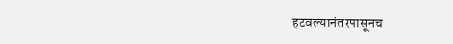हटवल्यानंतरपासूनच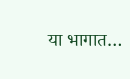या भागात…